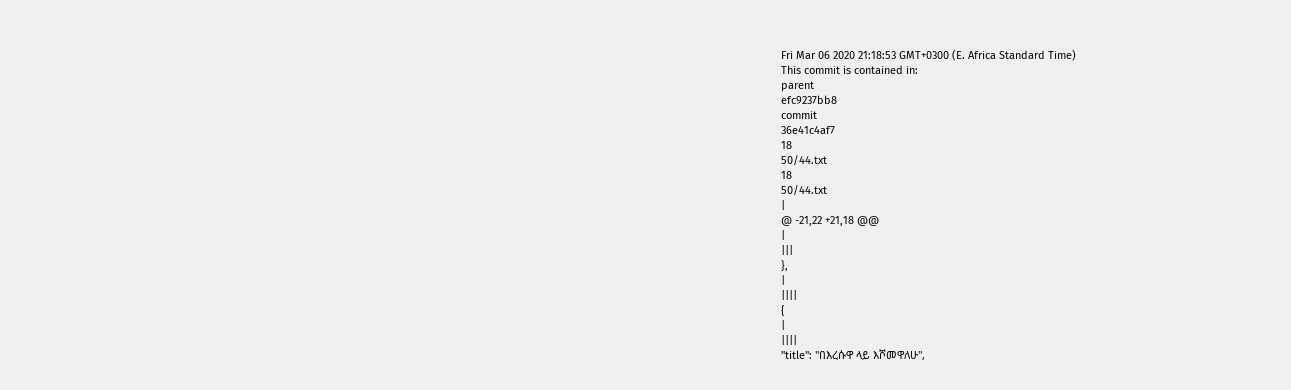Fri Mar 06 2020 21:18:53 GMT+0300 (E. Africa Standard Time)
This commit is contained in:
parent
efc9237bb8
commit
36e41c4af7
18
50/44.txt
18
50/44.txt
|
@ -21,22 +21,18 @@
|
|||
},
|
||||
{
|
||||
"title": "በእረሱዋ ላይ እሾመዋለሁ",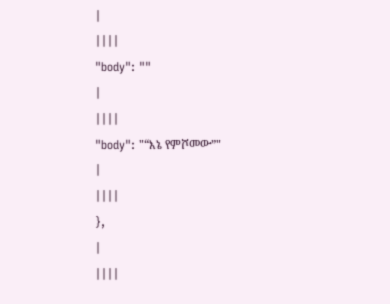|
||||
"body": ""
|
||||
"body": "“እኔ የምሾመው”"
|
||||
},
|
||||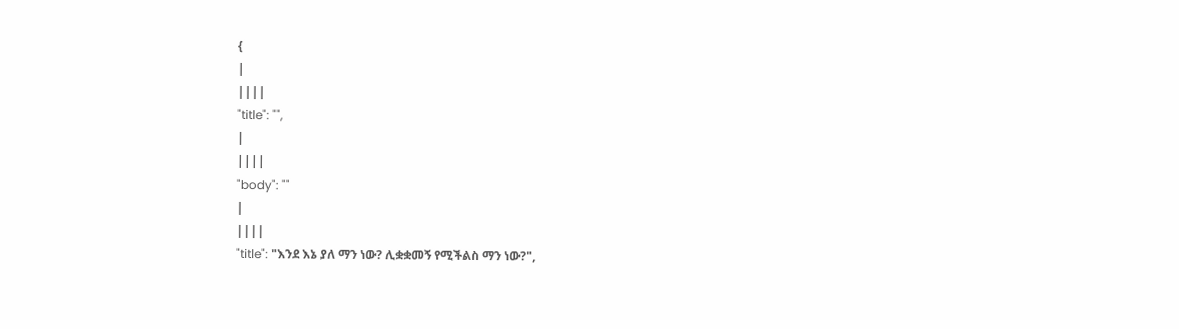{
|
||||
"title": "",
|
||||
"body": ""
|
||||
"title": "እንደ እኔ ያለ ማን ነው? ሊቋቋመኝ የሚችልስ ማን ነው?",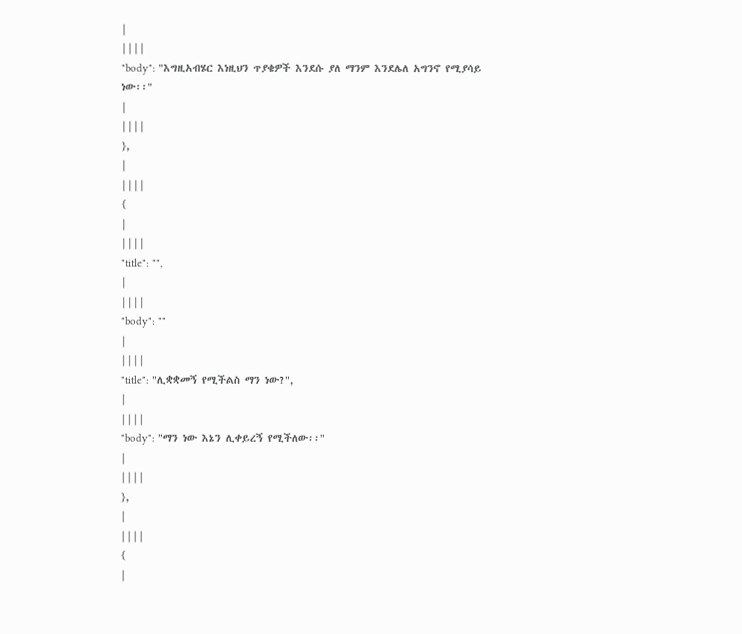|
||||
"body": "እግዚአብሄር እነዚህን ጥያቄዎች እንደሱ ያለ ማንም እንደሌለ አግንኖ የሚያሳይ ነው፡፡"
|
||||
},
|
||||
{
|
||||
"title": "",
|
||||
"body": ""
|
||||
"title": "ሊቋቋመኝ የሚችልስ ማን ነው?",
|
||||
"body": "ማን ነው እኔን ሊቀይረኝ የሚችለው፡፡"
|
||||
},
|
||||
{
|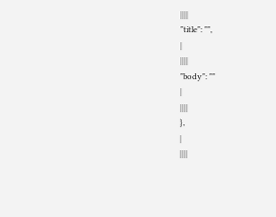||||
"title": "",
|
||||
"body": ""
|
||||
},
|
||||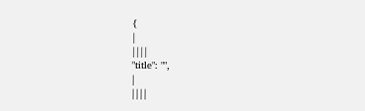{
|
||||
"title": "",
|
||||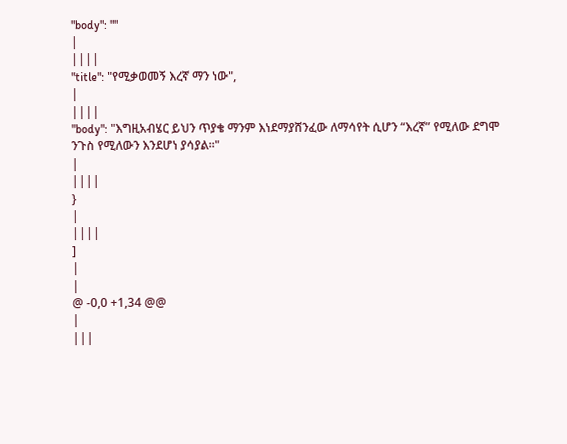"body": ""
|
||||
"title": "የሚቃወመኝ እረኛ ማን ነው",
|
||||
"body": "እግዚአብሄር ይህን ጥያቄ ማንም እነደማያሸንፈው ለማሳየት ሲሆን “እረኛ” የሚለው ደግሞ ንጉስ የሚለውን እንደሆነ ያሳያል፡፡"
|
||||
}
|
||||
]
|
|
@ -0,0 +1,34 @@
|
|||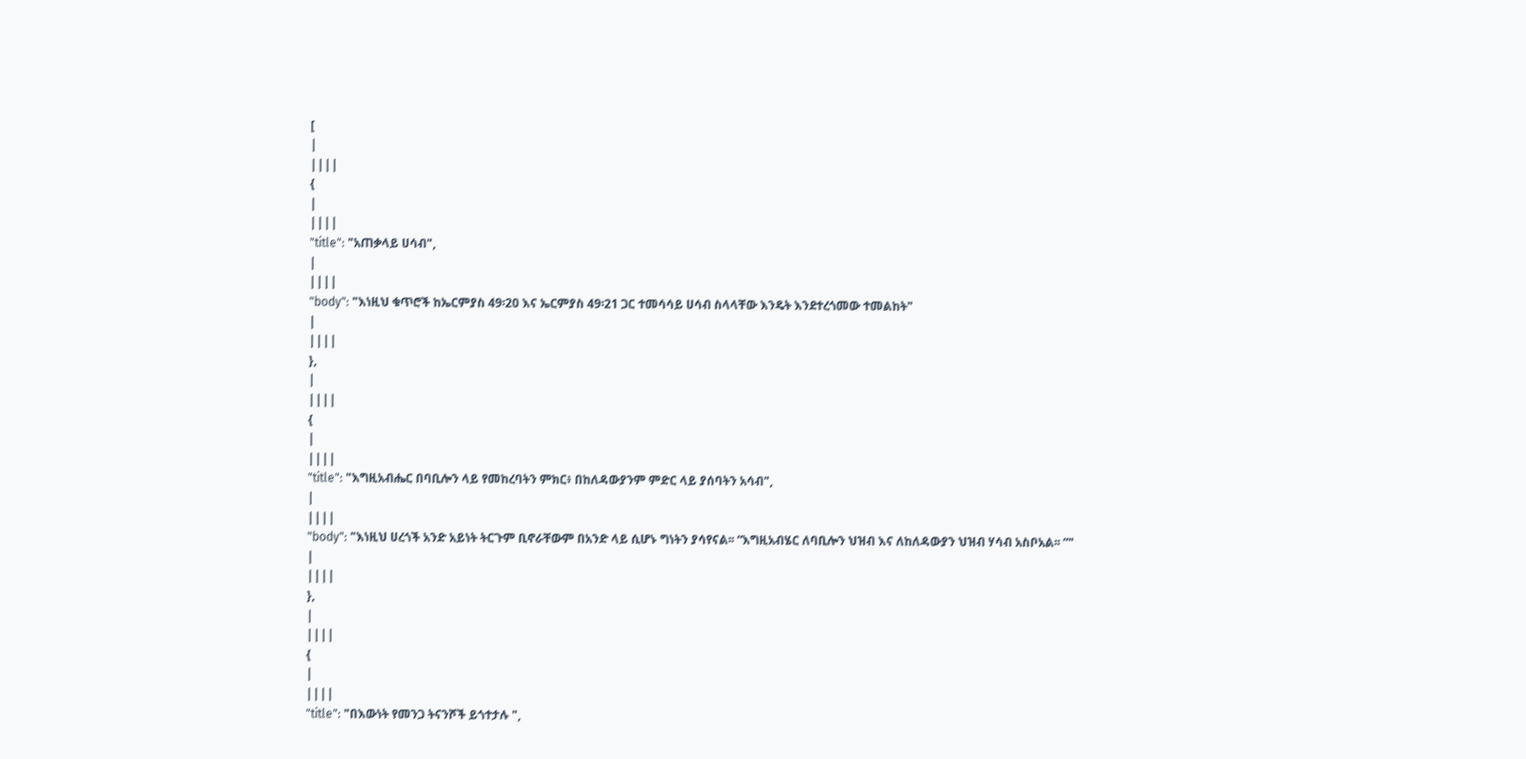[
|
||||
{
|
||||
"title": "አጠቃላይ ሀሳብ",
|
||||
"body": "እነዚህ ቁጥሮች ከኤርምያስ 49፡20 እና ኤርምያስ 49፡21 ጋር ተመሳሳይ ሀሳብ ስላላቸው እንዴት እንደተረጎመው ተመልከት"
|
||||
},
|
||||
{
|
||||
"title": "እግዚአብሔር በባቢሎን ላይ የመከረባትን ምክር፥ በከለዳውያንም ምድር ላይ ያሰባትን አሳብ",
|
||||
"body": "እነዚህ ሀረጎች አንድ አይነት ትርጉም ቢኖራቸውም በአንድ ላይ ሲሆኑ ግነትን ያሳየናል፡፡ “እግዚአብሄር ለባቢሎን ህዝብ እና ለከለዳውያን ህዝብ ሃሳብ አስቦአል፡፡ ”"
|
||||
},
|
||||
{
|
||||
"title": "በእውነት የመንጋ ትናንሾች ይጎተታሉ ",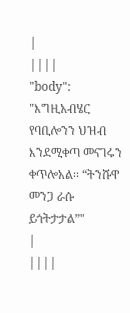|
||||
"body": "እግዚአብሄር የባቢሎንን ህዝብ እንደሚቀጣ መናገሩን ቀጥሎአል፡፡ “ትንሹዋ መንጋ ራሱ ይጎትታታል”"
|
||||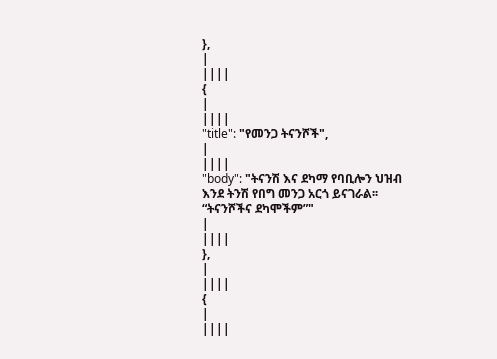},
|
||||
{
|
||||
"title": "የመንጋ ትናንሾች",
|
||||
"body": "ትናንሽ እና ደካማ የባቢሎን ህዝብ እንደ ትንሽ የበግ መንጋ አርጎ ይናገራል፡፡ “ትናንሾችና ደካሞችም”"
|
||||
},
|
||||
{
|
||||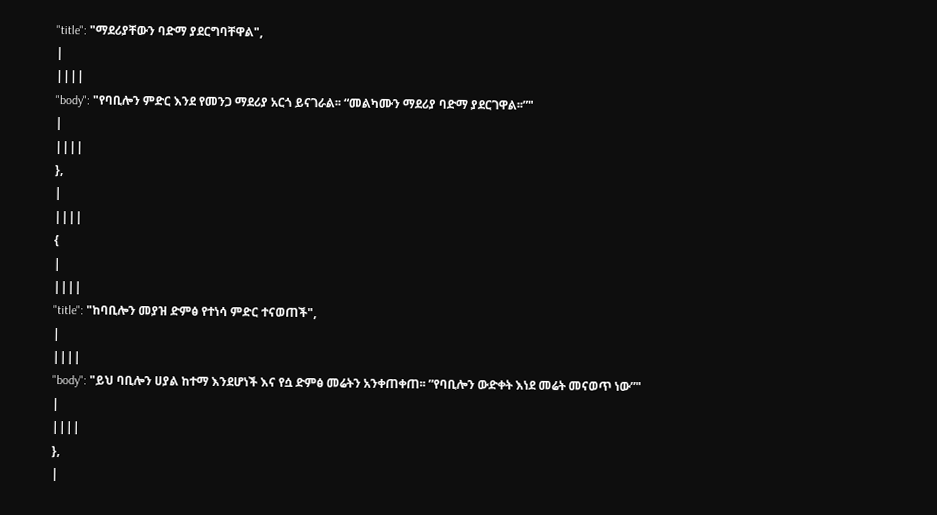"title": "ማደሪያቸውን ባድማ ያደርግባቸዋል",
|
||||
"body": "የባቢሎን ምድር እንደ የመንጋ ማደሪያ አርጎ ይናገራል፡፡ “መልካሙን ማደሪያ ባድማ ያደርገዋል፡፡”"
|
||||
},
|
||||
{
|
||||
"title": "ከባቢሎን መያዝ ድምፅ የተነሳ ምድር ተናወጠች",
|
||||
"body": "ይህ ባቢሎን ሀያል ከተማ እንደሆነች እና የሷ ድምፅ መሬትን አንቀጠቀጠ፡፡ ”የባቢሎን ውድቀት እነደ መሬት መናወጥ ነው”"
|
||||
},
|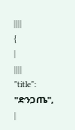||||
{
|
||||
"title": "ድንጋጤ",
|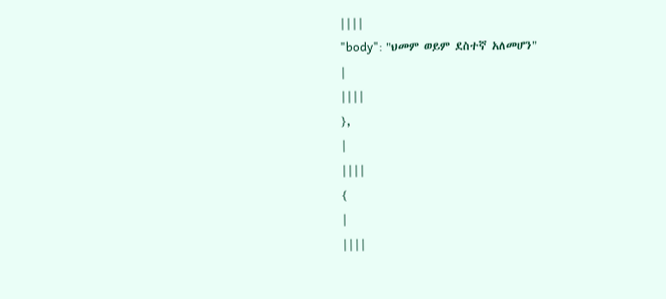||||
"body": "ህመም ወይም ደስተኛ አለመሆን"
|
||||
},
|
||||
{
|
||||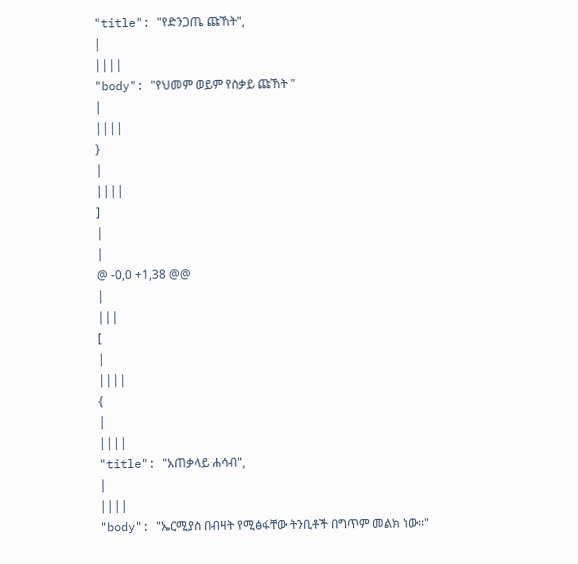"title": "የድንጋጤ ጩኸት",
|
||||
"body": "የህመም ወይም የስቃይ ጩኸት "
|
||||
}
|
||||
]
|
|
@ -0,0 +1,38 @@
|
|||
[
|
||||
{
|
||||
"title": "አጠቃላይ ሐሳብ",
|
||||
"body": "ኤርሚያስ በብዛት የሚፅፋቸው ትንቢቶች በግጥም መልክ ነው፡፡"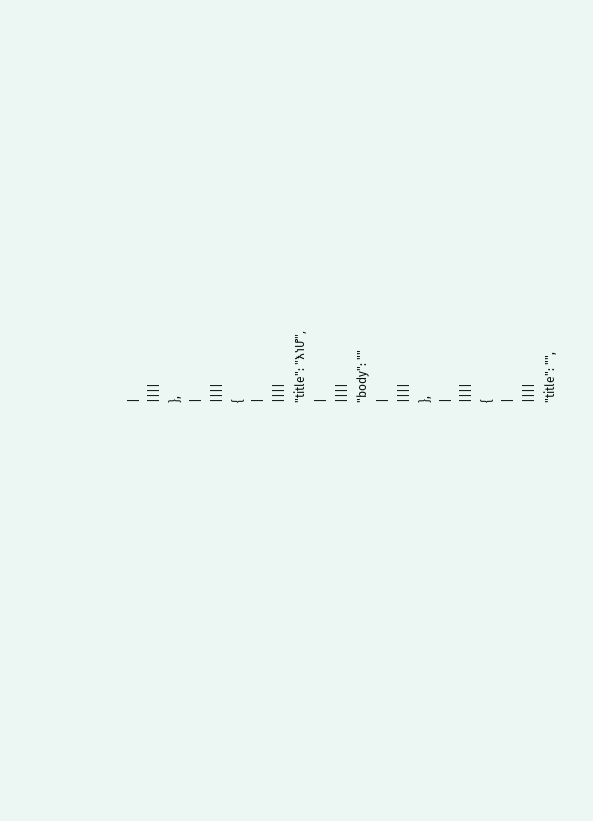|
||||
},
|
||||
{
|
||||
"title": "እነሆ",
|
||||
"body": ""
|
||||
},
|
||||
{
|
||||
"title": "",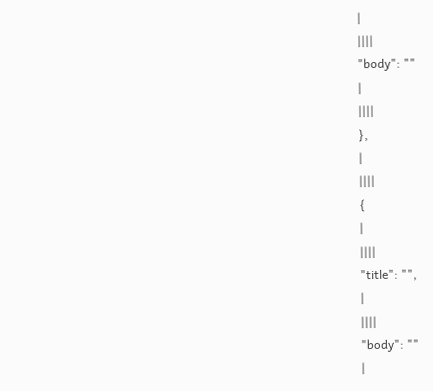|
||||
"body": ""
|
||||
},
|
||||
{
|
||||
"title": "",
|
||||
"body": ""
|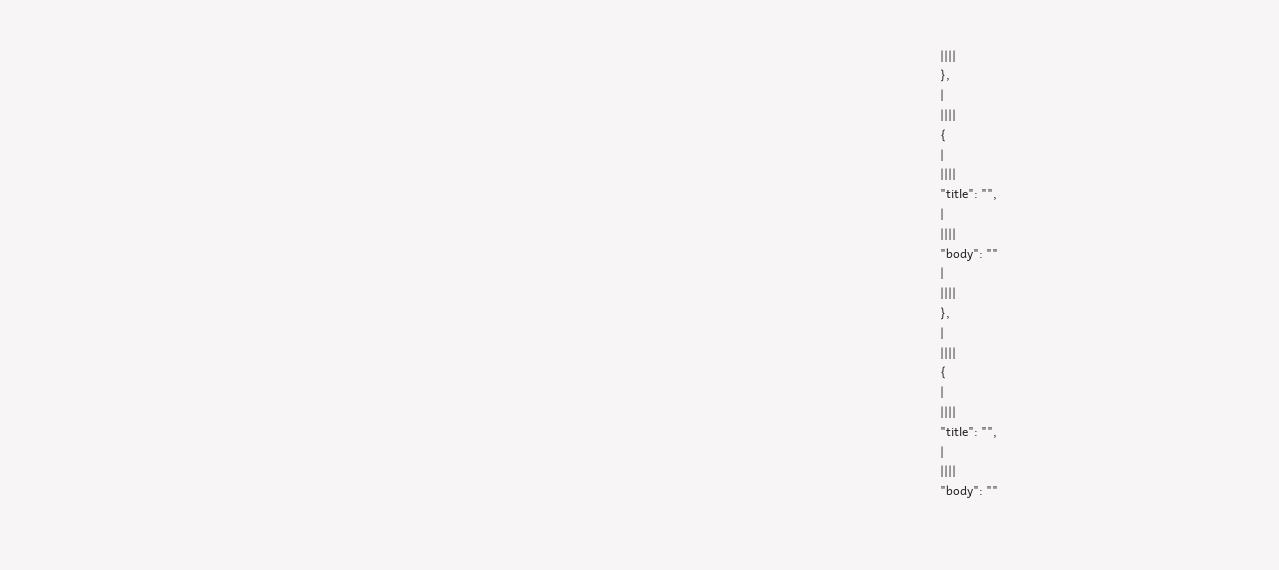||||
},
|
||||
{
|
||||
"title": "",
|
||||
"body": ""
|
||||
},
|
||||
{
|
||||
"title": "",
|
||||
"body": ""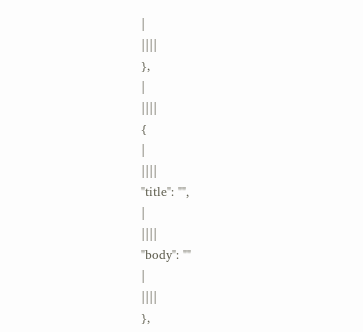|
||||
},
|
||||
{
|
||||
"title": "",
|
||||
"body": ""
|
||||
},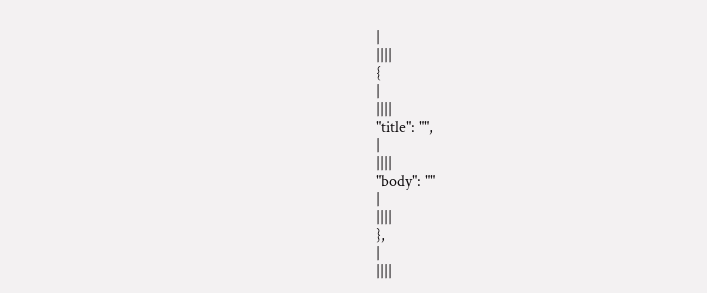|
||||
{
|
||||
"title": "",
|
||||
"body": ""
|
||||
},
|
||||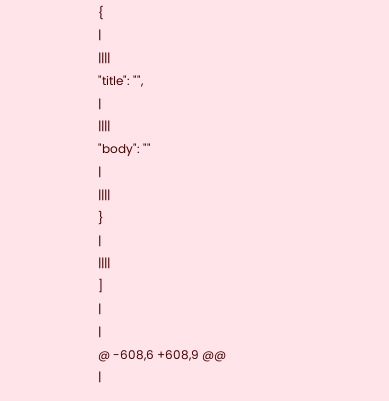{
|
||||
"title": "",
|
||||
"body": ""
|
||||
}
|
||||
]
|
|
@ -608,6 +608,9 @@
|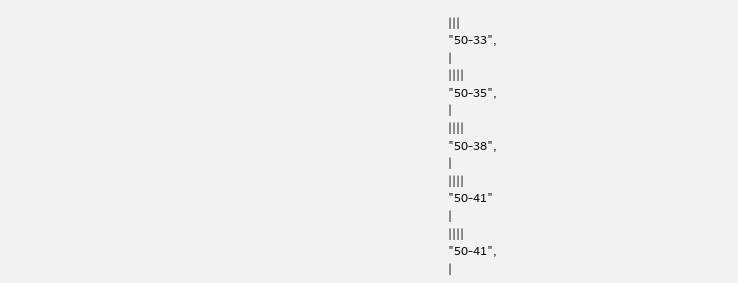|||
"50-33",
|
||||
"50-35",
|
||||
"50-38",
|
||||
"50-41"
|
||||
"50-41",
|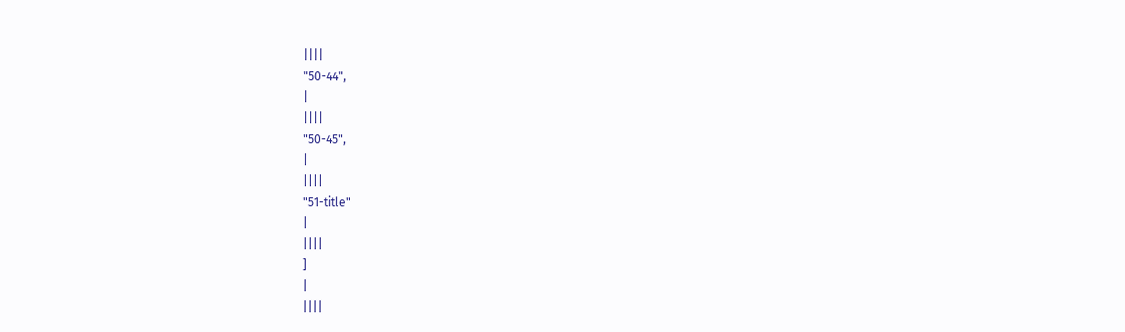||||
"50-44",
|
||||
"50-45",
|
||||
"51-title"
|
||||
]
|
||||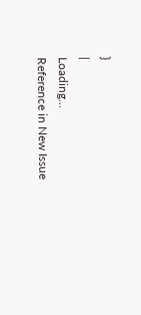}
|
Loading…
Reference in New Issue